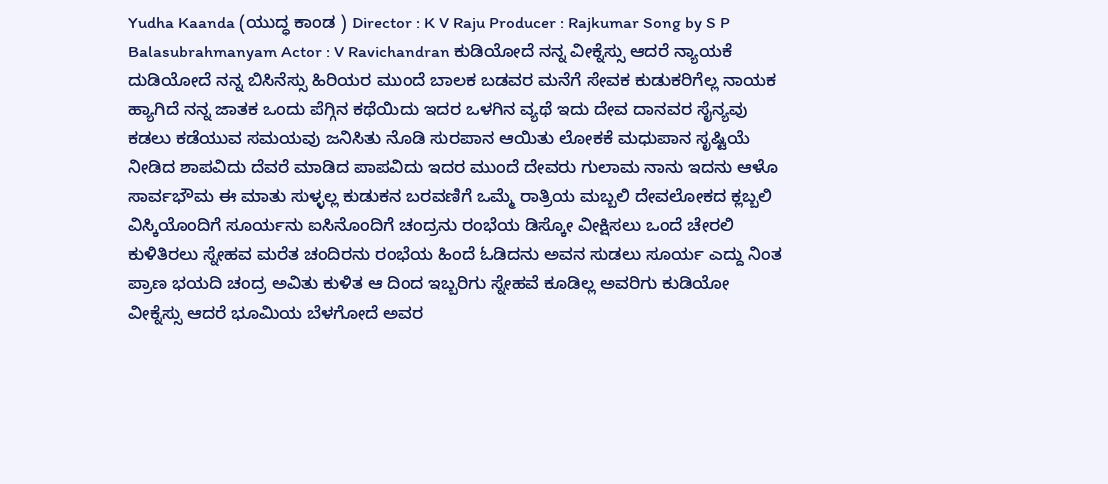Yudha Kaanda (ಯುದ್ಧ ಕಾಂಡ ) Director : K V Raju Producer : Rajkumar Song by S P Balasubrahmanyam Actor : V Ravichandran ಕುಡಿಯೋದೆ ನನ್ನ ವೀಕ್ನೆಸ್ಸು ಆದರೆ ನ್ಯಾಯಕೆ ದುಡಿಯೋದೆ ನನ್ನ ಬಿಸಿನೆಸ್ಸು ಹಿರಿಯರ ಮುಂದೆ ಬಾಲಕ ಬಡವರ ಮನೆಗೆ ಸೇವಕ ಕುಡುಕರಿಗೆಲ್ಲ ನಾಯಕ ಹ್ಯಾಗಿದೆ ನನ್ನ ಜಾತಕ ಒಂದು ಪೆಗ್ಗಿನ ಕಥೆಯಿದು ಇದರ ಒಳಗಿನ ವ್ಯಥೆ ಇದು ದೇವ ದಾನವರ ಸೈನ್ಯವು ಕಡಲು ಕಡೆಯುವ ಸಮಯವು ಜನಿಸಿತು ನೊಡಿ ಸುರಪಾನ ಆಯಿತು ಲೋಕಕೆ ಮಧುಪಾನ ಸೃಷ್ಟಿಯೆ ನೀಡಿದ ಶಾಪವಿದು ದೆವರೆ ಮಾಡಿದ ಪಾಪವಿದು ಇದರ ಮುಂದೆ ದೇವರು ಗುಲಾಮ ನಾನು ಇದನು ಆಳೊ ಸಾರ್ವಭೌಮ ಈ ಮಾತು ಸುಳ್ಳಲ್ಲ ಕುಡುಕನ ಬರವಣಿಗೆ ಒಮ್ಮೆ ರಾತ್ರಿಯ ಮಬ್ಬಲಿ ದೇವಲೋಕದ ಕ್ಲಬ್ಬಲಿ ವಿಸ್ಕಿಯೊಂದಿಗೆ ಸೂರ್ಯನು ಐಸಿನೊಂದಿಗೆ ಚಂದ್ರನು ರಂಭೆಯ ಡಿಸ್ಕೋ ವೀಕ್ಷಿಸಲು ಒಂದೆ ಚೇರಲಿ ಕುಳಿತಿರಲು ಸ್ನೇಹವ ಮರೆತ ಚಂದಿರನು ರಂಭೆಯ ಹಿಂದೆ ಓಡಿದನು ಅವನ ಸುಡಲು ಸೂರ್ಯ ಎದ್ದು ನಿಂತ ಪ್ರಾಣ ಭಯದಿ ಚಂದ್ರ ಅವಿತು ಕುಳಿತ ಆ ದಿಂದ ಇಬ್ಬರಿಗು ಸ್ನೇಹವೆ ಕೂಡಿಲ್ಲ ಅವರಿಗು ಕುಡಿಯೋ ವೀಕ್ನೆಸ್ಸು ಆದರೆ ಭೂಮಿಯ ಬೆಳಗೋದೆ ಅವರ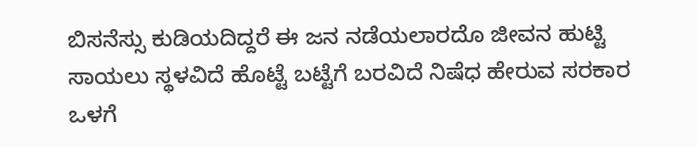ಬಿಸನೆಸ್ಸು ಕುಡಿಯದಿದ್ದರೆ ಈ ಜನ ನಡೆಯಲಾರದೊ ಜೀವನ ಹುಟ್ಟಿ ಸಾಯಲು ಸ್ಥಳವಿದೆ ಹೊಟ್ಟೆ ಬಟ್ಟೆಗೆ ಬರವಿದೆ ನಿಷೆಧ ಹೇರುವ ಸರಕಾರ ಒಳಗೆ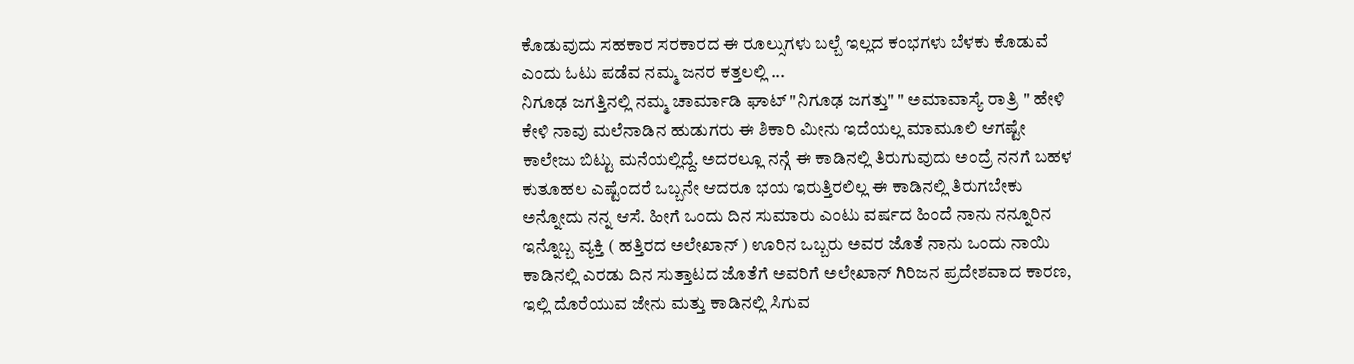ಕೊಡುವುದು ಸಹಕಾರ ಸರಕಾರದ ಈ ರೂಲ್ಸುಗಳು ಬಲ್ಬೆ ಇಲ್ಲದ ಕಂಭಗಳು ಬೆಳಕು ಕೊಡುವೆ ಎಂದು ಓಟು ಪಡೆವ ನಮ್ಮ ಜನರ ಕತ್ತಲಲ್ಲಿ ...
ನಿಗೂಢ ಜಗತ್ತಿನಲ್ಲಿ ನಮ್ಮ ಚಾರ್ಮಾಡಿ ಘಾಟ್ "ನಿಗೂಢ ಜಗತ್ತು" " ಅಮಾವಾಸ್ಯೆ ರಾತ್ರಿ " ಹೇಳಿ ಕೇಳಿ ನಾವು ಮಲೆನಾಡಿನ ಹುಡುಗರು ಈ ಶಿಕಾರಿ ಮೀನು ಇದೆಯಲ್ಲ ಮಾಮೂಲಿ ಆಗಷ್ಟೇ ಕಾಲೇಜು ಬಿಟ್ಟು ಮನೆಯಲ್ಲಿದ್ದೆ. ಅದರಲ್ಲೂ ನನ್ಗೆ ಈ ಕಾಡಿನಲ್ಲಿ ತಿರುಗುವುದು ಅಂದ್ರೆ ನನಗೆ ಬಹಳ ಕುತೂಹಲ ಎಷ್ಟೆಂದರೆ ಒಬ್ಬನೇ ಆದರೂ ಭಯ ಇರುತ್ತಿರಲಿಲ್ಲ ಈ ಕಾಡಿನಲ್ಲಿ ತಿರುಗಬೇಕು ಅನ್ನೋದು ನನ್ನ ಆಸೆ. ಹೀಗೆ ಒಂದು ದಿನ ಸುಮಾರು ಎಂಟು ವರ್ಷದ ಹಿಂದೆ ನಾನು ನನ್ನೂರಿನ ಇನ್ನೊಬ್ಬ ವ್ಯಕ್ತಿ ( ಹತ್ತಿರದ ಅಲೇಖಾನ್ ) ಊರಿನ ಒಬ್ಬರು ಅವರ ಜೊತೆ ನಾನು ಒಂದು ನಾಯಿ ಕಾಡಿನಲ್ಲಿ ಎರಡು ದಿನ ಸುತ್ತಾಟದ ಜೊತೆಗೆ ಅವರಿಗೆ ಅಲೇಖಾನ್ ಗಿರಿಜನ ಪ್ರದೇಶವಾದ ಕಾರಣ, ಇಲ್ಲಿ ದೊರೆಯುವ ಜೇನು ಮತ್ತು ಕಾಡಿನಲ್ಲಿ ಸಿಗುವ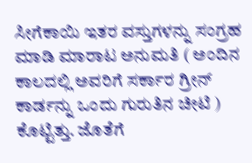ಸೀಗೆಕಾಯಿ ಇತರ ವಸ್ತುಗಳನ್ನು ಸಂಗ್ರಹ ಮಾಡಿ ಮಾರಾಟ ಅನುಮತಿ ( ಅಂದಿನ ಕಾಲದಲ್ಲಿ ಅವರಿಗೆ ಸರ್ಕಾರ ಗ್ರೀನ್ ಕಾರ್ಡನ್ನು ಒಂದು ಗುರುತಿನ ಚೀಟಿ ) ಕೊಟ್ಟಿತ್ತು. ಜೊತೆಗೆ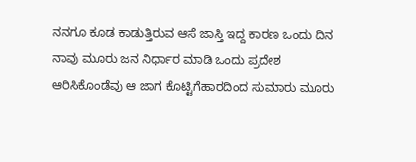ನನಗೂ ಕೂಡ ಕಾಡುತ್ತಿರುವ ಆಸೆ ಜಾಸ್ತಿ ಇದ್ದ ಕಾರಣ ಒಂದು ದಿನ ನಾವು ಮೂರು ಜನ ನಿರ್ಧಾರ ಮಾಡಿ ಒಂದು ಪ್ರದೇಶ ಆರಿಸಿಕೊಂಡೆವು ಆ ಜಾಗ ಕೊಟ್ಟಿಗೆಹಾರದಿಂದ ಸುಮಾರು ಮೂರು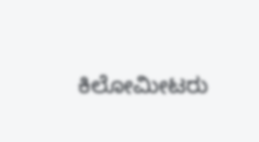ಕಿಲೋಮೀಟರು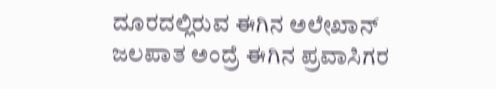ದೂರದಲ್ಲಿರುವ ಈಗಿನ ಅಲೇಖಾನ್ ಜಲಪಾತ ಅಂದ್ರೆ ಈಗಿನ ಪ್ರವಾಸಿಗರ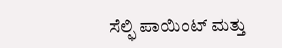ಸೆಲ್ಫಿ ಪಾಯಿಂಟ್ ಮತ್ತು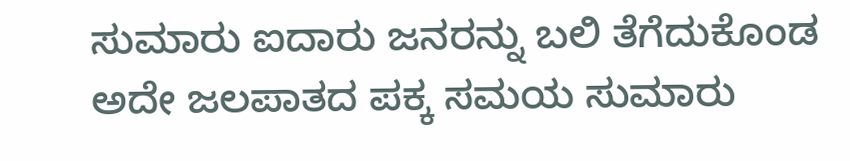ಸುಮಾರು ಐದಾರು ಜನರನ್ನು ಬಲಿ ತೆಗೆದುಕೊಂಡ ಅದೇ ಜಲಪಾತದ ಪಕ್ಕ ಸಮಯ ಸುಮಾರು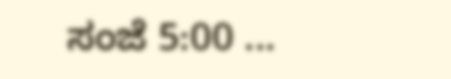ಸಂಜೆ 5:00 ...